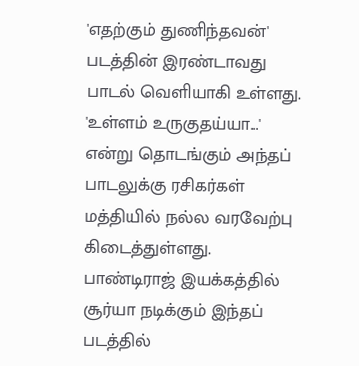'எதற்கும் துணிந்தவன்' படத்தின் இரண்டாவது பாடல் வெளியாகி உள்ளது. 'உள்ளம் உருகுதய்யா...' என்று தொடங்கும் அந்தப் பாடலுக்கு ரசிகர்கள் மத்தியில் நல்ல வரவேற்பு கிடைத்துள்ளது.
பாண்டிராஜ் இயக்கத்தில் சூர்யா நடிக்கும் இந்தப் படத்தில்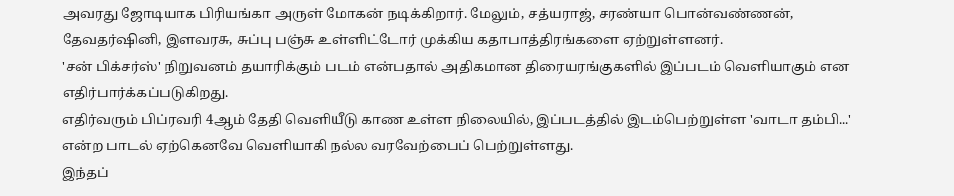அவரது ஜோடியாக பிரியங்கா அருள் மோகன் நடிக்கிறார். மேலும், சத்யராஜ், சரண்யா பொன்வண்ணன், தேவதர்ஷினி, இளவரசு, சுப்பு பஞ்சு உள்ளிட்டோர் முக்கிய கதாபாத்திரங்களை ஏற்றுள்ளனர்.
'சன் பிக்சர்ஸ்' நிறுவனம் தயாரிக்கும் படம் என்பதால் அதிகமான திரையரங்குகளில் இப்படம் வெளியாகும் என எதிர்பார்க்கப்படுகிறது.
எதிர்வரும் பிப்ரவரி 4ஆம் தேதி வெளியீடு காண உள்ள நிலையில், இப்படத்தில் இடம்பெற்றுள்ள 'வாடா தம்பி...' என்ற பாடல் ஏற்கெனவே வெளியாகி நல்ல வரவேற்பைப் பெற்றுள்ளது.
இந்தப்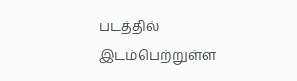படத்தில் இடம்பெற்றுள்ள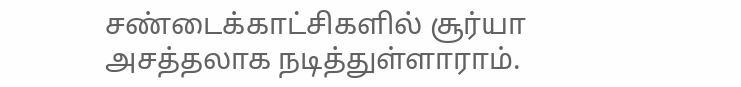சண்டைக்காட்சிகளில் சூர்யா அசத்தலாக நடித்துள்ளாராம்.